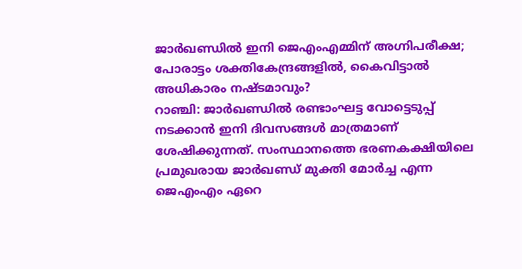ജാർഖണ്ഡിൽ ഇനി ജെഎംഎമ്മിന് അഗ്നിപരീക്ഷ; പോരാട്ടം ശക്തികേന്ദ്രങ്ങളിൽ, കൈവിട്ടാൽ അധികാരം നഷ്ടമാവും?
റാഞ്ചി: ജാർഖണ്ഡിൽ രണ്ടാംഘട്ട വോട്ടെടുപ്പ് നടക്കാൻ ഇനി ദിവസങ്ങൾ മാത്രമാണ് ശേഷിക്കുന്നത്. സംസ്ഥാനത്തെ ഭരണകക്ഷിയിലെ പ്രമുഖരായ ജാർഖണ്ഡ് മുക്തി മോർച്ച എന്ന ജെഎംഎം ഏറെ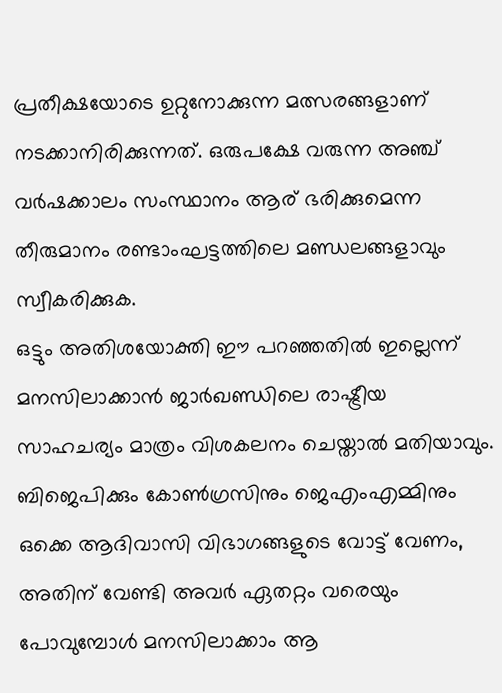പ്രതീക്ഷയോടെ ഉറ്റുനോക്കുന്ന മത്സരങ്ങളാണ് നടക്കാനിരിക്കുന്നത്. ഒരുപക്ഷേ വരുന്ന അഞ്ച് വർഷക്കാലം സംസ്ഥാനം ആര് ഭരിക്കുമെന്ന തീരുമാനം രണ്ടാംഘട്ടത്തിലെ മണ്ഡലങ്ങളാവും സ്വീകരിക്കുക.
ഒട്ടും അതിശയോക്തി ഈ പറഞ്ഞതിൽ ഇല്ലെന്ന് മനസിലാക്കാൻ ജാർഖണ്ഡിലെ രാഷ്ട്രീയ സാഹചര്യം മാത്രം വിശകലനം ചെയ്താൽ മതിയാവും. ബിജെപിക്കും കോൺഗ്രസിനും ജെഎംഎമ്മിനും ഒക്കെ ആദിവാസി വിഭാഗങ്ങളുടെ വോട്ട് വേണം, അതിന് വേണ്ടി അവർ ഏതറ്റം വരെയും പോവുമ്പോൾ മനസിലാക്കാം ആ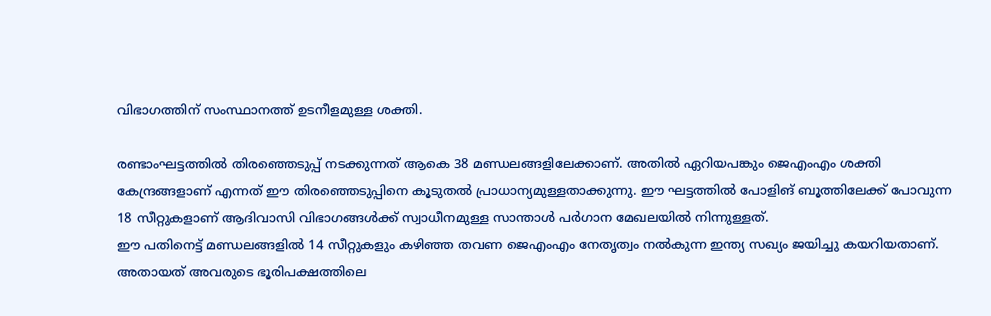വിഭാഗത്തിന് സംസ്ഥാനത്ത് ഉടനീളമുള്ള ശക്തി.

രണ്ടാംഘട്ടത്തിൽ തിരഞ്ഞെടുപ്പ് നടക്കുന്നത് ആകെ 38 മണ്ഡലങ്ങളിലേക്കാണ്. അതിൽ ഏറിയപങ്കും ജെഎംഎം ശക്തി കേന്ദ്രങ്ങളാണ് എന്നത് ഈ തിരഞ്ഞെടുപ്പിനെ കൂടുതൽ പ്രാധാന്യമുള്ളതാക്കുന്നു. ഈ ഘട്ടത്തിൽ പോളിങ് ബൂത്തിലേക്ക് പോവുന്ന 18 സീറ്റുകളാണ് ആദിവാസി വിഭാഗങ്ങൾക്ക് സ്വാധീനമുള്ള സാന്താൾ പർഗാന മേഖലയിൽ നിന്നുള്ളത്.
ഈ പതിനെട്ട് മണ്ഡലങ്ങളിൽ 14 സീറ്റുകളും കഴിഞ്ഞ തവണ ജെഎംഎം നേതൃത്വം നൽകുന്ന ഇന്ത്യ സഖ്യം ജയിച്ചു കയറിയതാണ്. അതായത് അവരുടെ ഭൂരിപക്ഷത്തിലെ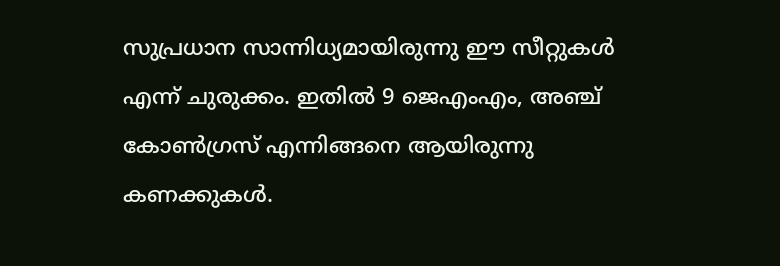സുപ്രധാന സാന്നിധ്യമായിരുന്നു ഈ സീറ്റുകൾ എന്ന് ചുരുക്കം. ഇതിൽ 9 ജെഎംഎം, അഞ്ച് കോൺഗ്രസ് എന്നിങ്ങനെ ആയിരുന്നു കണക്കുകൾ.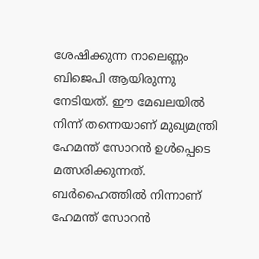ശേഷിക്കുന്ന നാലെണ്ണം ബിജെപി ആയിരുന്നു നേടിയത്. ഈ മേഖലയിൽ നിന്ന് തന്നെയാണ് മുഖ്യമന്ത്രി ഹേമന്ത് സോറൻ ഉൾപ്പെടെ മത്സരിക്കുന്നത്. ബർഹൈത്തിൽ നിന്നാണ് ഹേമന്ത് സോറൻ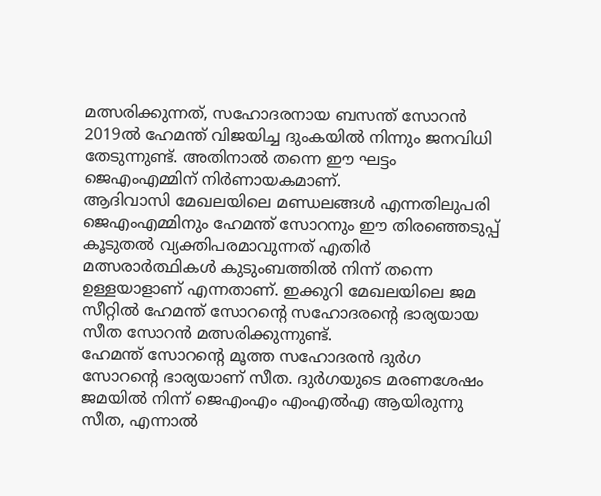മത്സരിക്കുന്നത്, സഹോദരനായ ബസന്ത് സോറൻ 2019ൽ ഹേമന്ത് വിജയിച്ച ദുംകയിൽ നിന്നും ജനവിധി തേടുന്നുണ്ട്. അതിനാൽ തന്നെ ഈ ഘട്ടം ജെഎംഎമ്മിന് നിർണായകമാണ്.
ആദിവാസി മേഖലയിലെ മണ്ഡലങ്ങൾ എന്നതിലുപരി ജെഎംഎമ്മിനും ഹേമന്ത് സോറനും ഈ തിരഞ്ഞെടുപ്പ് കൂടുതൽ വ്യക്തിപരമാവുന്നത് എതിർ മത്സരാർത്ഥികൾ കുടുംബത്തിൽ നിന്ന് തന്നെ ഉള്ളയാളാണ് എന്നതാണ്. ഇക്കുറി മേഖലയിലെ ജമ സീറ്റിൽ ഹേമന്ത് സോറന്റെ സഹോദരന്റെ ഭാര്യയായ സീത സോറൻ മത്സരിക്കുന്നുണ്ട്.
ഹേമന്ത് സോറന്റെ മൂത്ത സഹോദരൻ ദുർഗ സോറന്റെ ഭാര്യയാണ് സീത. ദുർഗയുടെ മരണശേഷം ജമയിൽ നിന്ന് ജെഎംഎം എംഎൽഎ ആയിരുന്നു സീത, എന്നാൽ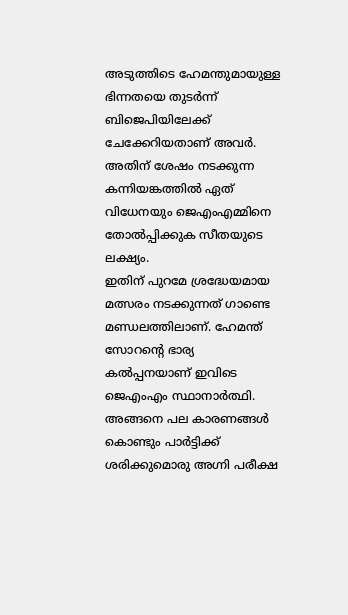അടുത്തിടെ ഹേമന്തുമായുള്ള ഭിന്നതയെ തുടർന്ന് ബിജെപിയിലേക്ക് ചേക്കേറിയതാണ് അവർ. അതിന് ശേഷം നടക്കുന്ന കന്നിയങ്കത്തിൽ ഏത് വിധേനയും ജെഎംഎമ്മിനെ തോൽപ്പിക്കുക സീതയുടെ ലക്ഷ്യം.
ഇതിന് പുറമേ ശ്രദ്ധേയമായ മത്സരം നടക്കുന്നത് ഗാണ്ടെ മണ്ഡലത്തിലാണ്. ഹേമന്ത് സോറന്റെ ഭാര്യ കൽപ്പനയാണ് ഇവിടെ ജെഎംഎം സ്ഥാനാർത്ഥി. അങ്ങനെ പല കാരണങ്ങൾ കൊണ്ടും പാർട്ടിക്ക് ശരിക്കുമൊരു അഗ്നി പരീക്ഷ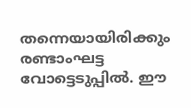തന്നെയായിരിക്കും രണ്ടാംഘട്ട വോട്ടെടുപ്പിൽ. ഈ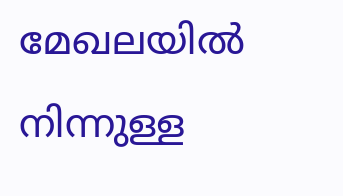മേഖലയിൽ നിന്നുള്ള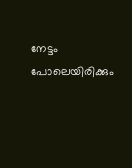നേട്ടം പോലെയിരിക്കും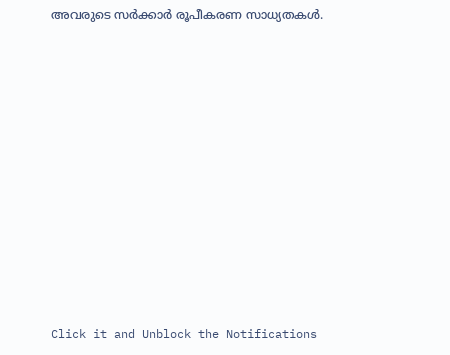അവരുടെ സർക്കാർ രൂപീകരണ സാധ്യതകൾ.












Click it and Unblock the Notifications